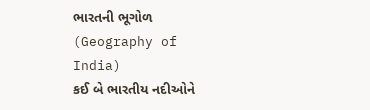ભારતની ભૂગોળ (Geography of India)
કઈ બે ભારતીય નદીઓને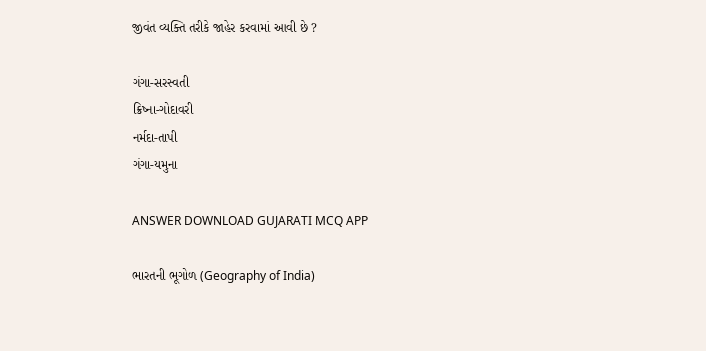જીવંત વ્યક્તિ તરીકે જાહેર કરવામાં આવી છે ?

ગંગા-સરસ્વતી
ક્રિષ્ના-ગોદાવરી
નર્મદા-તાપી
ગંગા-યમુના

ANSWER DOWNLOAD GUJARATI MCQ APP

ભારતની ભૂગોળ (Geography of India)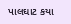પાલઘાટ કયા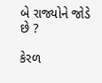બે રાજ્યોને જોડે છે ?

કેરળ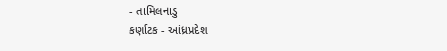- તામિલનાડુ
કર્ણાટક - આંધ્રપ્રદેશ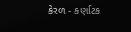કેરળ - કર્ણાટક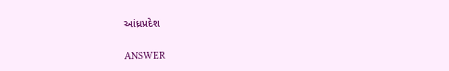આંધ્રપ્રદેશ

ANSWER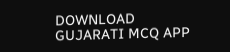DOWNLOAD GUJARATI MCQ APP